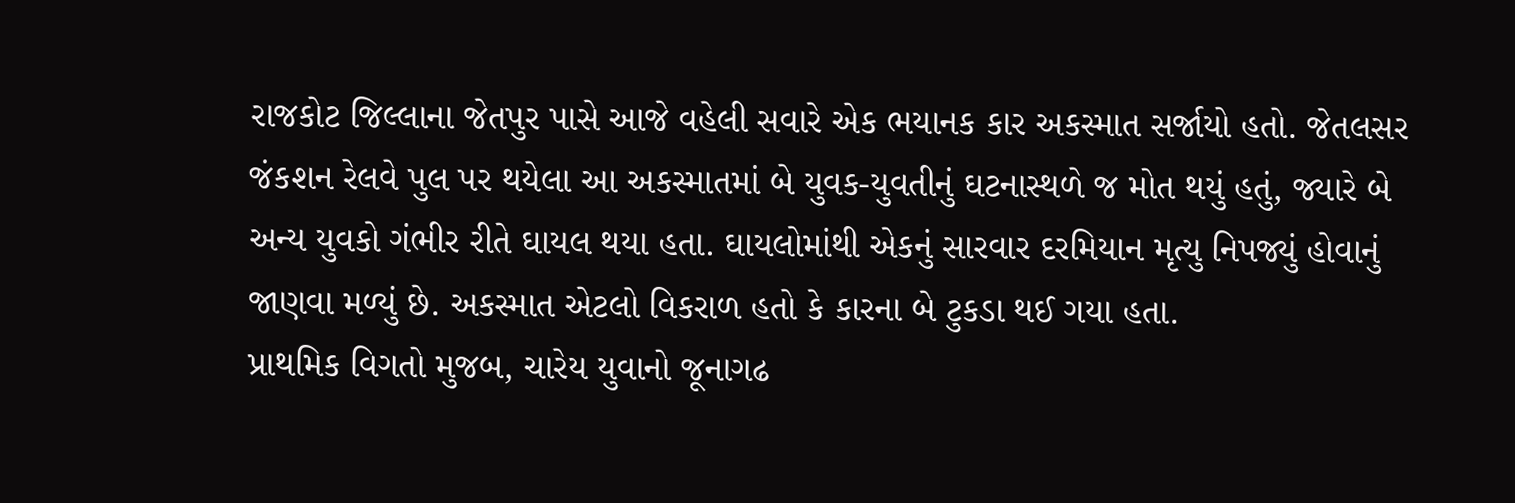રાજકોટ જિલ્લાના જેતપુર પાસે આજે વહેલી સવારે એક ભયાનક કાર અકસ્માત સર્જાયો હતો. જેતલસર જંકશન રેલવે પુલ પર થયેલા આ અકસ્માતમાં બે યુવક-યુવતીનું ઘટનાસ્થળે જ મોત થયું હતું, જ્યારે બે અન્ય યુવકો ગંભીર રીતે ઘાયલ થયા હતા. ઘાયલોમાંથી એકનું સારવાર દરમિયાન મૃત્યુ નિપજ્યું હોવાનું જાણવા મળ્યું છે. અકસ્માત એટલો વિકરાળ હતો કે કારના બે ટુકડા થઈ ગયા હતા.
પ્રાથમિક વિગતો મુજબ, ચારેય યુવાનો જૂનાગઢ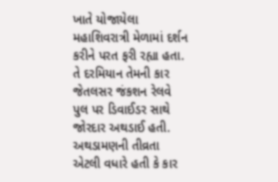ખાતે યોજાયેલા મહાશિવરાત્રી મેળામાં દર્શન કરીને પરત ફરી રહ્યા હતા. તે દરમિયાન તેમની કાર જેતલસર જંકશન રેલવે પુલ પર ડિવાઈડર સાથે જોરદાર અથડાઈ હતી. અથડામણની તીવ્રતા એટલી વધારે હતી કે કાર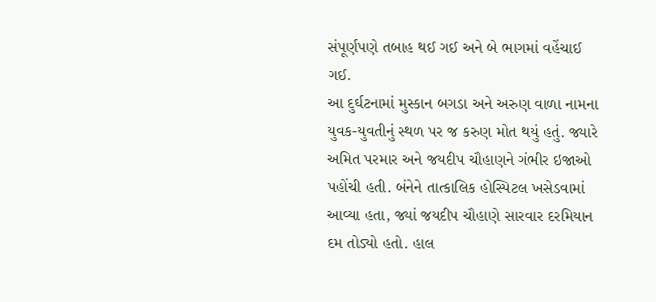સંપૂર્ણપણે તબાહ થઈ ગઈ અને બે ભાગમાં વહેંચાઈ ગઈ.
આ દુર્ઘટનામાં મુસ્કાન બગડા અને અરુણ વાળા નામના યુવક-યુવતીનું સ્થળ પર જ કરુણ મોત થયું હતું. જ્યારે અમિત પરમાર અને જયદીપ ચૌહાણને ગંભીર ઇજાઓ પહોંચી હતી. બંનેને તાત્કાલિક હોસ્પિટલ ખસેડવામાં આવ્યા હતા, જ્યાં જયદીપ ચૌહાણે સારવાર દરમિયાન દમ તોડ્યો હતો. હાલ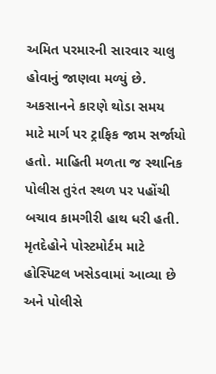અમિત પરમારની સારવાર ચાલુ હોવાનું જાણવા મળ્યું છે.
અકસાનને કારણે થોડા સમય માટે માર્ગ પર ટ્રાફિક જામ સર્જાયો હતો. માહિતી મળતા જ સ્થાનિક પોલીસ તુરંત સ્થળ પર પહોંચી બચાવ કામગીરી હાથ ધરી હતી. મૃતદેહોને પોસ્ટમોર્ટમ માટે હોસ્પિટલ ખસેડવામાં આવ્યા છે અને પોલીસે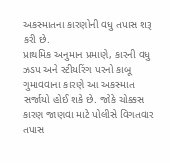અકસ્માતના કારણોની વધુ તપાસ શરૂ કરી છે.
પ્રાથમિક અનુમાન પ્રમાણે, કારની વધુ ઝડપ અને સ્ટીયરિંગ પરનો કાબૂ ગુમાવવાના કારણે આ અકસ્માત સર્જાયો હોઈ શકે છે. જોકે ચોક્કસ કારણ જાણવા માટે પોલીસે વિગતવાર તપાસ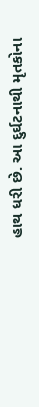હાથ ધરી છે. આ દુર્ઘટનાથી મૃતકોના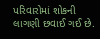પરિવારોમાં શોકની લાગણી છવાઈ ગઈ છે.